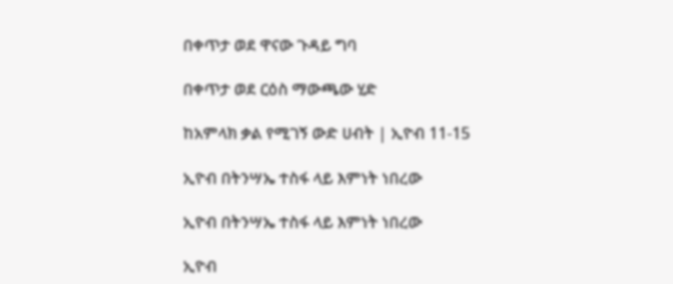በቀጥታ ወደ ዋናው ጉዳይ ግባ

በቀጥታ ወደ ርዕስ ማውጫው ሂድ

ከአምላክ ቃል የሚገኝ ውድ ሀብት | ኢዮብ 11-15

ኢዮብ በትንሣኤ ተስፋ ላይ እምነት ነበረው

ኢዮብ በትንሣኤ ተስፋ ላይ እምነት ነበረው

ኢዮብ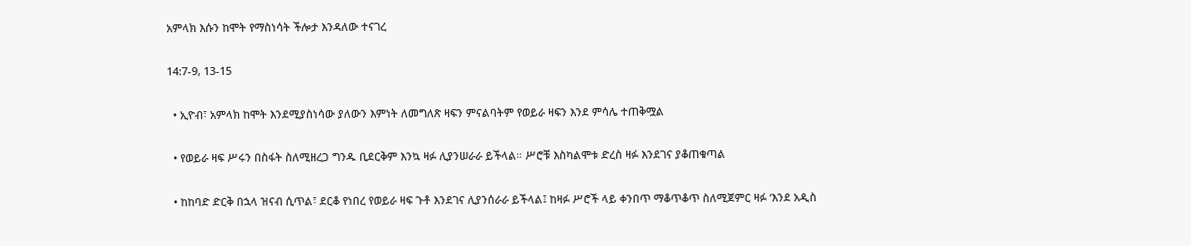አምላክ እሱን ከሞት የማስነሳት ችሎታ እንዳለው ተናገረ

14:7-9, 13-15

  • ኢዮብ፣ አምላክ ከሞት እንደሚያስነሳው ያለውን እምነት ለመግለጽ ዛፍን ምናልባትም የወይራ ዛፍን እንደ ምሳሌ ተጠቅሟል

  • የወይራ ዛፍ ሥሩን በስፋት ስለሚዘረጋ ግንዱ ቢደርቅም እንኳ ዛፉ ሊያንሠራራ ይችላል። ሥሮቹ እስካልሞቱ ድረስ ዛፉ እንደገና ያቆጠቁጣል

  • ከከባድ ድርቅ በኋላ ዝናብ ሲጥል፣ ደርቆ የነበረ የወይራ ዛፍ ጉቶ እንደገና ሊያንሰራራ ይችላል፤ ከዛፉ ሥሮች ላይ ቀንበጥ ማቆጥቆጥ ስለሚጀምር ዛፉ ‘እንደ አዲስ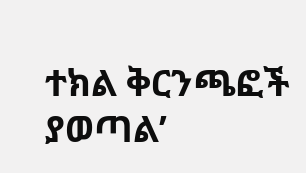ተክል ቅርንጫፎች ያወጣል’